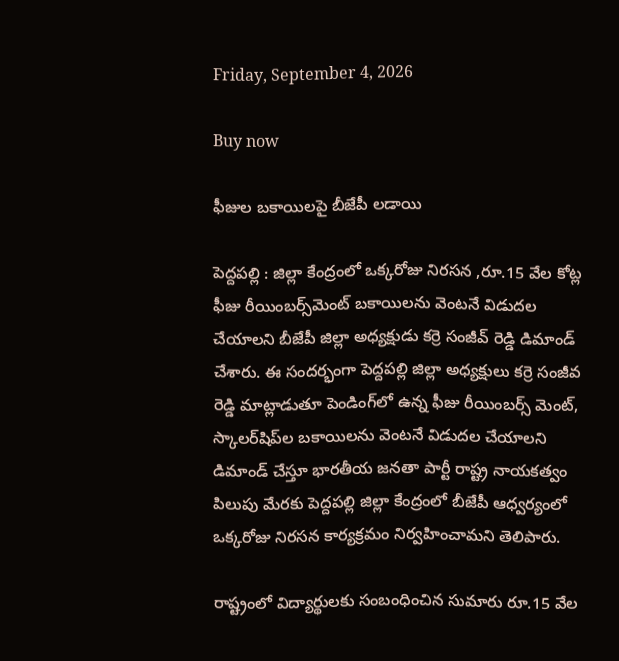Friday, September 4, 2026

Buy now

ఫీజుల బకాయిలపై బీజేపీ లడాయి

పెద్దపల్లి : జిల్లా కేంద్రంలో ఒక్కరోజు నిరసన ,రూ.15 వేల కోట్ల ఫీజు రీయింబర్స్‌మెంట్ బకాయిలను వెంటనే విడుదల చేయాలని బీజేపీ జిల్లా అధ్యక్షుడు కర్రె సంజీవ్ రెడ్డి డిమాండ్ చేశారు. ఈ సందర్భంగా పెద్దపల్లి జిల్లా అధ్యక్షులు కర్రె సంజీవ రెడ్డి మాట్లాడుతూ పెండింగ్‌లో ఉన్న ఫీజు రీయింబర్స్‌ మెంట్, స్కాలర్‌షిప్‌ల బకాయిలను వెంటనే విడుదల చేయాలని డిమాండ్ చేస్తూ భారతీయ జనతా పార్టీ రాష్ట్ర నాయకత్వం పిలుపు మేరకు పెద్దపల్లి జిల్లా కేంద్రంలో బీజేపీ ఆధ్వర్యంలో ఒక్కరోజు నిరసన కార్యక్రమం నిర్వహించామని తెలిపారు.

రాష్ట్రంలో విద్యార్థులకు సంబంధించిన సుమారు రూ.15 వేల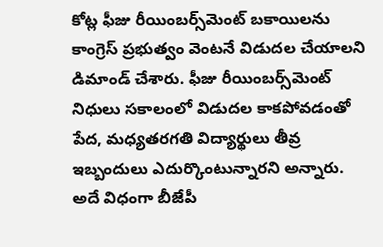కోట్ల ఫీజు రీయింబర్స్‌మెంట్ బకాయిలను కాంగ్రెస్ ప్రభుత్వం వెంటనే విడుదల చేయాలని డిమాండ్ చేశారు. ఫీజు రీయింబర్స్‌మెంట్ నిధులు సకాలంలో విడుదల కాకపోవడంతో పేద, మధ్యతరగతి విద్యార్థులు తీవ్ర ఇబ్బందులు ఎదుర్కొంటున్నారని అన్నారు. అదే విధంగా బీజేపీ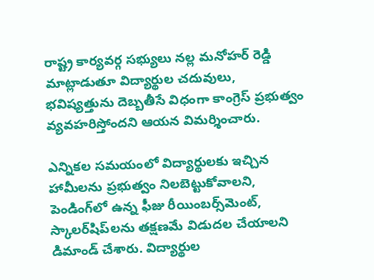రాష్ట్ర కార్యవర్గ సభ్యులు నల్ల మనోహర్ రెడ్డి మాట్లాడుతూ విద్యార్థుల చదువులు, భవిష్యత్తును దెబ్బతీసే విధంగా కాంగ్రెస్ ప్రభుత్వం వ్యవహరిస్తోందని ఆయన విమర్శించారు.

ఎన్నికల సమయంలో విద్యార్థులకు ఇచ్చిన హామీలను ప్రభుత్వం నిలబెట్టుకోవాలని, పెండింగ్‌లో ఉన్న ఫీజు రీయింబర్స్‌మెంట్, స్కాలర్‌షిప్‌లను తక్షణమే విడుదల చేయాలని డిమాండ్ చేశారు. విద్యార్థుల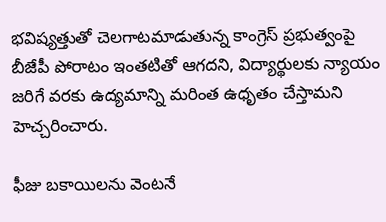భవిష్యత్తుతో చెలగాటమాడుతున్న కాంగ్రెస్ ప్రభుత్వంపై బీజేపీ పోరాటం ఇంతటితో ఆగదని, విద్యార్థులకు న్యాయం జరిగే వరకు ఉద్యమాన్ని మరింత ఉధృతం చేస్తామని హెచ్చరించారు.

ఫీజు బకాయిలను వెంటనే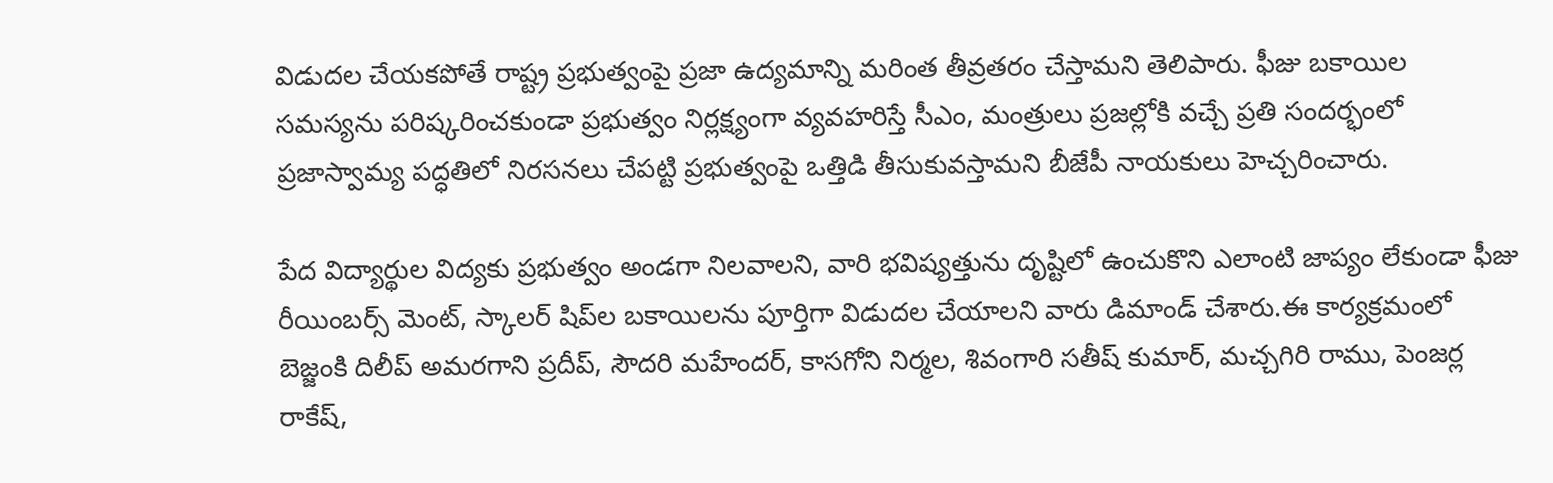విడుదల చేయకపోతే రాష్ట్ర ప్రభుత్వంపై ప్రజా ఉద్యమాన్ని మరింత తీవ్రతరం చేస్తామని తెలిపారు. ఫీజు బకాయిల సమస్యను పరిష్కరించకుండా ప్రభుత్వం నిర్లక్ష్యంగా వ్యవహరిస్తే సీఎం, మంత్రులు ప్రజల్లోకి వచ్చే ప్రతి సందర్భంలో ప్రజాస్వామ్య పద్ధతిలో నిరసనలు చేపట్టి ప్రభుత్వంపై ఒత్తిడి తీసుకువస్తామని బీజేపీ నాయకులు హెచ్చరించారు.

పేద విద్యార్థుల విద్యకు ప్రభుత్వం అండగా నిలవాలని, వారి భవిష్యత్తును దృష్టిలో ఉంచుకొని ఎలాంటి జాప్యం లేకుండా ఫీజు రీయింబర్స్‌ మెంట్, స్కాలర్‌ షిప్‌ల బకాయిలను పూర్తిగా విడుదల చేయాలని వారు డిమాండ్ చేశారు.ఈ కార్యక్రమంలో బెజ్జంకి దిలీప్ అమరగాని ప్రదీప్, సౌదరి మహేందర్, కాసగోని నిర్మల, శివంగారి సతీష్ కుమార్, మచ్చగిరి రాము, పెంజర్ల రాకేష్,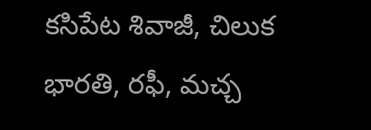కసిపేట శివాజీ, చిలుక భారతి, రఫీ, మచ్చ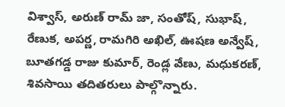విశ్వాస్, అరుణ్ రామ్ జా, సంతోష్, సుభాష్, రేణుక, అపర్ణ, రామగిరి అఖిల్, ఊషణ అన్వేష్, బూతగడ్డ రాజు కుమార్, రెండ్ల వేణు, మధుకరణ్, శివసాయి తదితరులు పాల్గొన్నారు.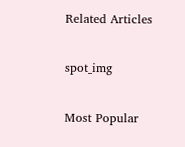Related Articles

spot_img

Most Popular